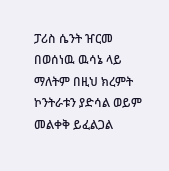ፓሪስ ሴንት ዠርመ በወሰነዉ ዉሳኔ ላይ ማለትም በዚህ ክረምት ኮንትራቱን ያድሳል ወይም መልቀቅ ይፈልጋል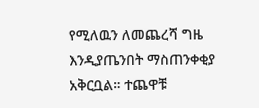የሚለዉን ለመጨረሻ ግዜ እንዲያጤንበት ማስጠንቀቂያ አቅርቧል። ተጨዋቹ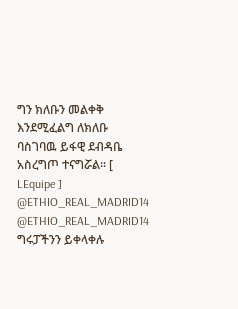ግን ክለቡን መልቀቅ እንደሚፈልግ ለክለቡ ባስገባዉ ይፋዊ ደብዳቤ አስረግጦ ተናግሯል። [ LEquipe ] @ETHIO_REAL_MADRID14 @ETHIO_REAL_MADRID14 ግሩፓችንን ይቀላቀሉ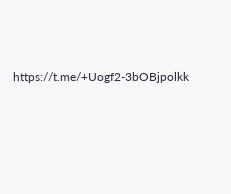https://t.me/+Uogf2-3bOBjpolkk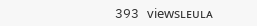393 viewsʟᴇᴜʟᴀ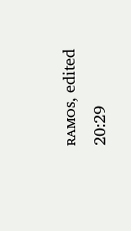ʀᴀᴍᴏs, edited 20:29